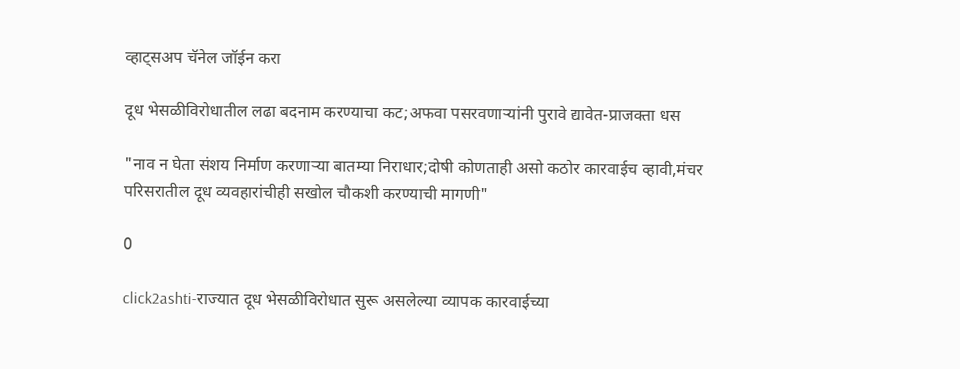व्हाट्सअप चॅनेल जॉईन करा

दूध भेसळीविरोधातील लढा बदनाम करण्याचा कट;अफवा पसरवणाऱ्यांनी पुरावे द्यावेत-प्राजक्ता धस

"नाव न घेता संशय निर्माण करणाऱ्या बातम्या निराधार;दोषी कोणताही असो कठोर कारवाईच व्हावी,मंचर परिसरातील दूध व्यवहारांचीही सखोल चौकशी करण्याची मागणी"

0

click2ashti-राज्यात दूध भेसळीविरोधात सुरू असलेल्या व्यापक कारवाईच्या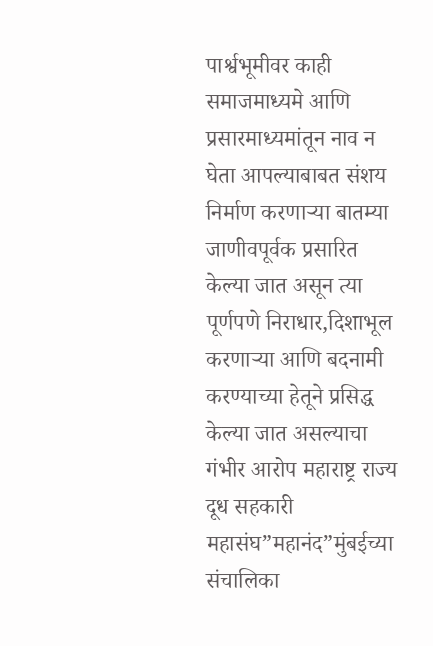पार्श्वभूमीवर काही समाजमाध्यमे आणि प्रसारमाध्यमांतून नाव न घेता आपल्याबाबत संशय निर्माण करणाऱ्या बातम्या जाणीवपूर्वक प्रसारित केल्या जात असून त्या पूर्णपणे निराधार,दिशाभूल करणाऱ्या आणि बदनामी करण्याच्या हेतूने प्रसिद्ध केल्या जात असल्याचा गंभीर आरोप महाराष्ट्र राज्य दूध सहकारी महासंघ”महानंद”मुंबईच्या संचालिका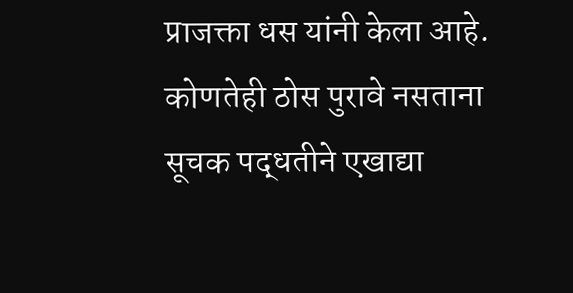प्राजक्ता धस यांनी केला आहे. कोणतेही ठोस पुरावे नसताना सूचक पद्धतीने एखाद्या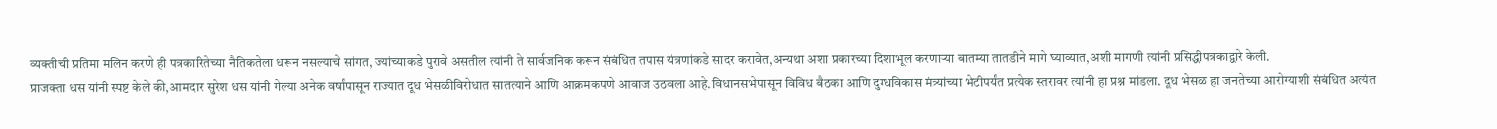व्यक्तीची प्रतिमा मलिन करणे ही पत्रकारितेच्या नैतिकतेला धरून नसल्याचे सांगत, ज्यांच्याकडे पुरावे असतील त्यांनी ते सार्वजनिक करून संबंधित तपास यंत्रणांकडे सादर करावेत,अन्यथा अशा प्रकारच्या दिशाभूल करणाऱ्या बातम्या तातडीने मागे घ्याव्यात,अशी मागणी त्यांनी प्रसिद्धीपत्रकाद्वारे केली.
प्राजक्ता धस यांनी स्पष्ट केले की,आमदार सुरेश धस यांनी गेल्या अनेक वर्षांपासून राज्यात दूध भेसळीविरोधात सातत्याने आणि आक्रमकपणे आवाज उठवला आहे.विधानसभेपासून विविध बैठका आणि दुग्धविकास मंत्र्यांच्या भेटीपर्यंत प्रत्येक स्तरावर त्यांनी हा प्रश्न मांडला. दूध भेसळ हा जनतेच्या आरोग्याशी संबंधित अत्यंत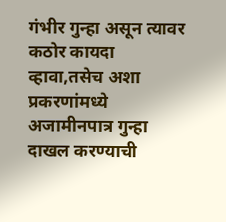गंभीर गुन्हा असून त्यावर कठोर कायदा व्हावा,तसेच अशा प्रकरणांमध्ये अजामीनपात्र गुन्हा दाखल करण्याची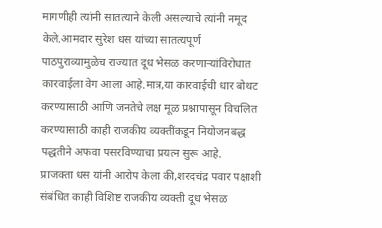मागणीही त्यांनी सातत्याने केली असल्याचे त्यांनी नमूद केले.आमदार सुरेश धस यांच्या सातत्यपूर्ण पाठपुराव्यामुळेच राज्यात दूध भेसळ करणाऱ्यांविरोधात कारवाईला वेग आला आहे.मात्र,या कारवाईची धार बोथट करण्यासाठी आणि जनतेचे लक्ष मूळ प्रश्नापासून विचलित करण्यासाठी काही राजकीय व्यक्तींकडून नियोजनबद्ध पद्धतीने अफवा पसरविण्याचा प्रयत्न सुरू आहे.
प्राजक्ता धस यांनी आरोप केला की,शरदचंद्र पवार पक्षाशी संबंधित काही विशिष्ट राजकीय व्यक्ती दूध भेसळ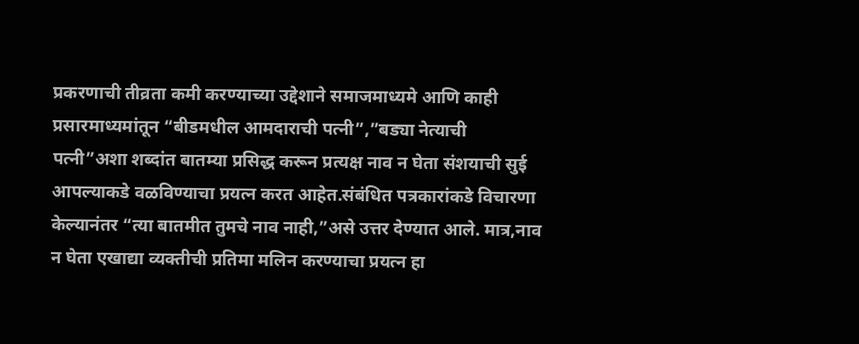प्रकरणाची तीव्रता कमी करण्याच्या उद्देशाने समाजमाध्यमे आणि काही प्रसारमाध्यमांतून “बीडमधील आमदाराची पत्नी”,”बड्या नेत्याची पत्नी”अशा शब्दांत बातम्या प्रसिद्ध करून प्रत्यक्ष नाव न घेता संशयाची सुई आपल्याकडे वळविण्याचा प्रयत्न करत आहेत.संबंधित पत्रकारांकडे विचारणा केल्यानंतर “त्या बातमीत तुमचे नाव नाही,”असे उत्तर देण्यात आले. मात्र,नाव न घेता एखाद्या व्यक्तीची प्रतिमा मलिन करण्याचा प्रयत्न हा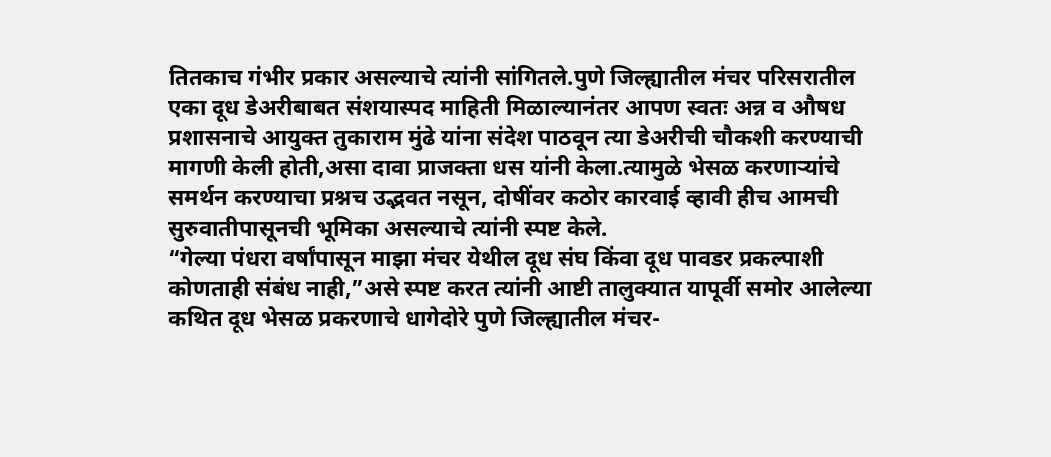तितकाच गंभीर प्रकार असल्याचे त्यांनी सांगितले.पुणे जिल्ह्यातील मंचर परिसरातील एका दूध डेअरीबाबत संशयास्पद माहिती मिळाल्यानंतर आपण स्वतः अन्न व औषध प्रशासनाचे आयुक्त तुकाराम मुंढे यांना संदेश पाठवून त्या डेअरीची चौकशी करण्याची मागणी केली होती,असा दावा प्राजक्ता धस यांनी केला.त्यामुळे भेसळ करणाऱ्यांचे समर्थन करण्याचा प्रश्नच उद्भवत नसून, दोषींवर कठोर कारवाई व्हावी हीच आमची सुरुवातीपासूनची भूमिका असल्याचे त्यांनी स्पष्ट केले.
“गेल्या पंधरा वर्षांपासून माझा मंचर येथील दूध संघ किंवा दूध पावडर प्रकल्पाशी कोणताही संबंध नाही,”असे स्पष्ट करत त्यांनी आष्टी तालुक्यात यापूर्वी समोर आलेल्या कथित दूध भेसळ प्रकरणाचे धागेदोरे पुणे जिल्ह्यातील मंचर-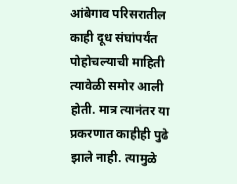आंबेगाव परिसरातील काही दूध संघांपर्यंत पोहोचल्याची माहिती त्यावेळी समोर आली होती. मात्र त्यानंतर या प्रकरणात काहीही पुढे झाले नाही. त्यामुळे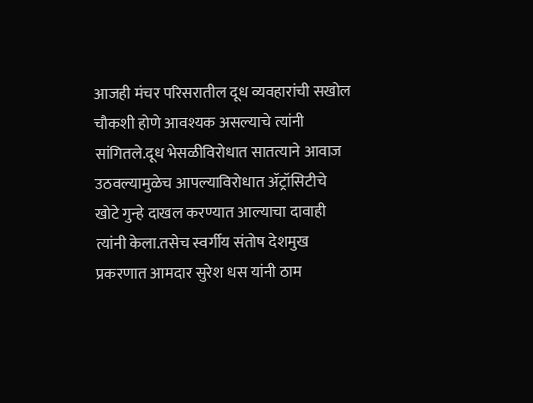आजही मंचर परिसरातील दूध व्यवहारांची सखोल चौकशी होणे आवश्यक असल्याचे त्यांनी सांगितले.दूध भेसळीविरोधात सातत्याने आवाज उठवल्यामुळेच आपल्याविरोधात ॲट्रॉसिटीचे खोटे गुन्हे दाखल करण्यात आल्याचा दावाही त्यांनी केला.तसेच स्वर्गीय संतोष देशमुख प्रकरणात आमदार सुरेश धस यांनी ठाम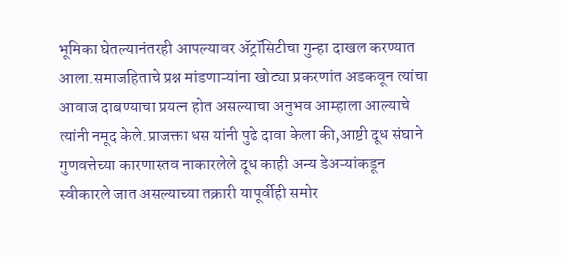भूमिका घेतल्यानंतरही आपल्यावर ॲट्रॉसिटीचा गुन्हा दाखल करण्यात आला.समाजहिताचे प्रश्न मांडणाऱ्यांना खोट्या प्रकरणांत अडकवून त्यांचा आवाज दाबण्याचा प्रयत्न होत असल्याचा अनुभव आम्हाला आल्याचे त्यांनी नमूद केले.प्राजक्ता धस यांनी पुढे दावा केला की,आष्टी दूध संघाने गुणवत्तेच्या कारणास्तव नाकारलेले दूध काही अन्य डेअऱ्यांकडून स्वीकारले जात असल्याच्या तक्रारी यापूर्वीही समोर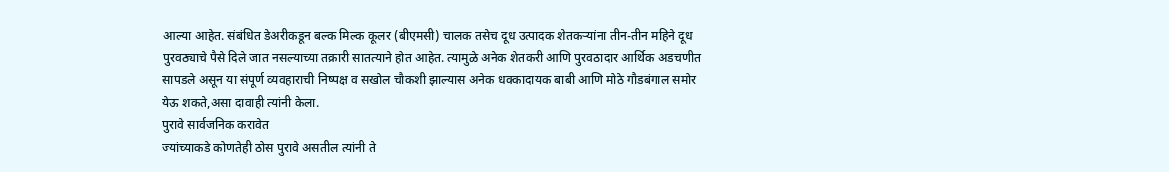आल्या आहेत. संबंधित डेअरीकडून बल्क मिल्क कूलर (बीएमसी) चालक तसेच दूध उत्पादक शेतकऱ्यांना तीन-तीन महिने दूध पुरवठ्याचे पैसे दिले जात नसल्याच्या तक्रारी सातत्याने होत आहेत. त्यामुळे अनेक शेतकरी आणि पुरवठादार आर्थिक अडचणीत सापडले असून या संपूर्ण व्यवहाराची निष्पक्ष व सखोल चौकशी झाल्यास अनेक धक्कादायक बाबी आणि मोठे गौडबंगाल समोर येऊ शकते,असा दावाही त्यांनी केला.
पुरावे सार्वजनिक करावेत
ज्यांच्याकडे कोणतेही ठोस पुरावे असतील त्यांनी ते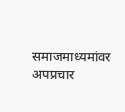समाजमाध्यमांवर अपप्रचार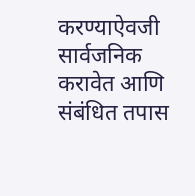करण्याऐवजी सार्वजनिक करावेत आणि संबंधित तपास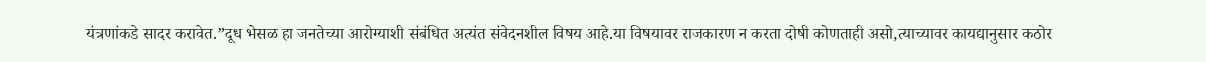यंत्रणांकडे सादर करावेत.”दूध भेसळ हा जनतेच्या आरोग्याशी संबंधित अत्यंत संवेदनशील विषय आहे.या विषयावर राजकारण न करता दोषी कोणताही असो,त्याच्यावर कायद्यानुसार कठोर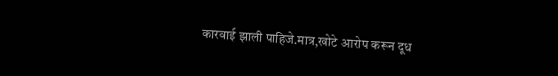कारवाई झाली पाहिजे.मात्र,खोटे आरोप करून दूध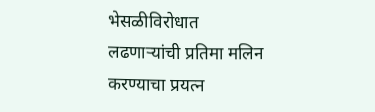भेसळीविरोधात लढणाऱ्यांची प्रतिमा मलिन करण्याचा प्रयत्न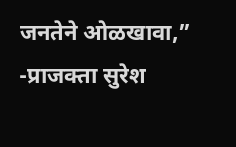जनतेने ओळखावा,” -प्राजक्ता सुरेश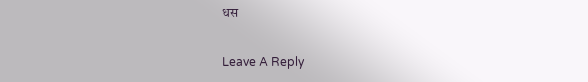धस

Leave A Reply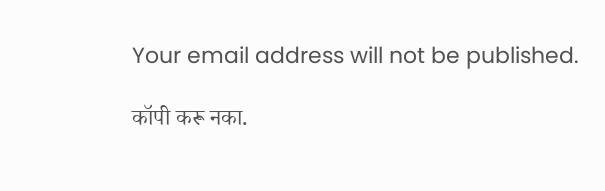Your email address will not be published.

कॉपी करू नका.